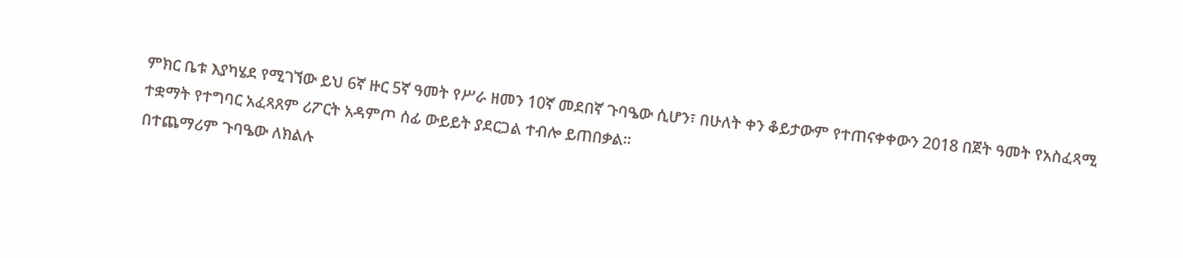ምክር ቤቱ እያካሄደ የሚገኘው ይህ 6ኛ ዙር 5ኛ ዓመት የሥራ ዘመን 10ኛ መደበኛ ጉባዔው ሲሆን፣ በሁለት ቀን ቆይታውም የተጠናቀቀውን 2018 በጀት ዓመት የአስፈጻሚ ተቋማት የተግባር አፈጻጸም ሪፖርት አዳምጦ ሰፊ ውይይት ያደርጋል ተብሎ ይጠበቃል።
በተጨማሪም ጉባዔው ለክልሉ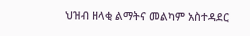ህዝብ ዘላቂ ልማትና መልካም አስተዳደር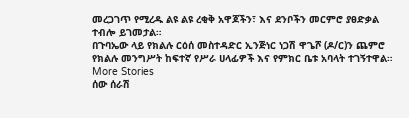መረጋገጥ የሚረዱ ልዩ ልዩ ረቂቅ አዋጆችን፣ እና ደንቦችን መርምሮ ያፀድቃል ተብሎ ይገመታል።
በጉባኤው ላይ የክልሉ ርዕሰ መስተዳድር ኢንጅነር ነጋሽ ዋጌሾ (ዶ/ር)ን ጨምሮ የክልሉ መንግሥት ከፍተኛ የሥራ ሀላፊዎች እና የምክር ቤቱ አባላት ተገኝተዋል።
More Stories
ሰው ሰራሽ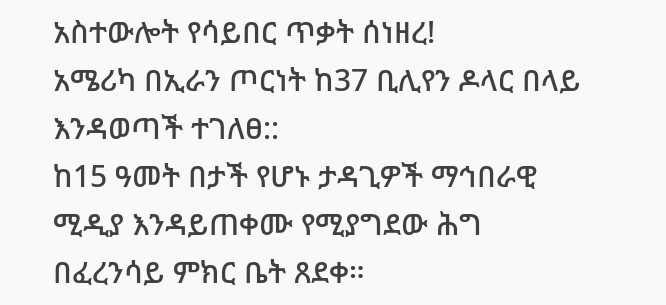አስተውሎት የሳይበር ጥቃት ሰነዘረ!
አሜሪካ በኢራን ጦርነት ከ37 ቢሊየን ዶላር በላይ እንዳወጣች ተገለፀ::
ከ15 ዓመት በታች የሆኑ ታዳጊዎች ማኅበራዊ ሚዲያ እንዳይጠቀሙ የሚያግደው ሕግ በፈረንሳይ ምክር ቤት ጸደቀ።